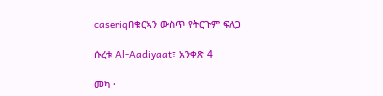caseriqበቁርኣን ውስጥ የትርጉም ፍለጋ

ሱረቱ Al-Aadiyaat፣ አንቀጽ 4

መካ ·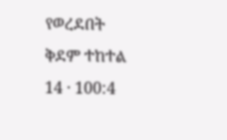የወረደበት ቅደም ተከተል 14 · 100:4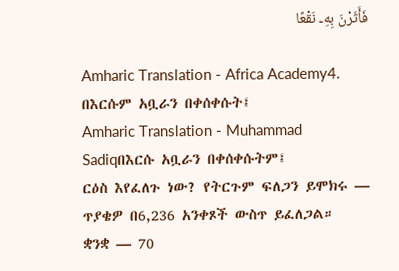فَأَثَرْنَ بِهِۦ نَقْعًا

Amharic Translation - Africa Academy4. በእርሱም አቧራን በቀሰቀሱት፤
Amharic Translation - Muhammad Sadiqበእርሱ አቧራን በቀሰቀሱትም፤
ርዕስ እየፈለጉ ነው? የትርጉም ፍለጋን ይሞክሩ — ጥያቄዎ በ6,236 አንቀጾች ውስጥ ይፈለጋል።
ቋንቋ — 70